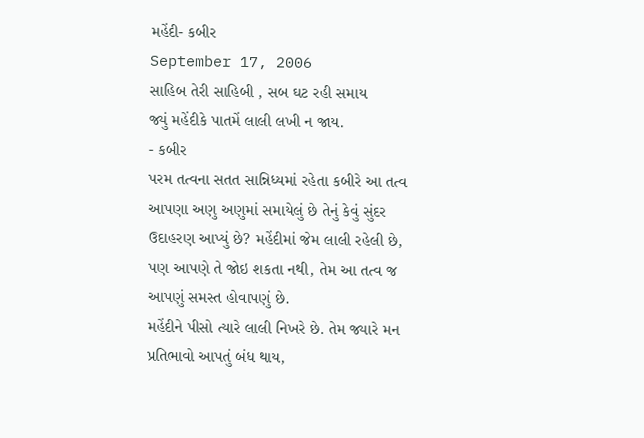મહેંદી- કબીર
September 17, 2006
સાહિબ તેરી સાહિબી , સબ ઘટ રહી સમાય
જ્યું મહેંદીકે પાતમેં લાલી લખી ન જાય.
- કબીર
પરમ તત્વના સતત સાન્નિધ્યમાં રહેતા કબીરે આ તત્વ આપણા અણુ અણુમાં સમાયેલું છે તેનું કેવું સુંદર ઉદાહરણ આપ્યું છે? મહેંદીમાં જેમ લાલી રહેલી છે, પણ આપણે તે જોઇ શકતા નથી, તેમ આ તત્વ જ આપણું સમસ્ત હોવાપણું છે.
મહેંદીને પીસો ત્યારે લાલી નિખરે છે. તેમ જ્યારે મન પ્રતિભાવો આપતું બંધ થાય,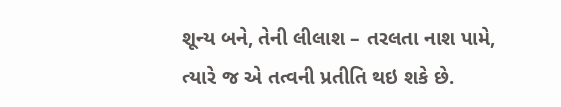શૂન્ય બને, તેની લીલાશ – તરલતા નાશ પામે, ત્યારે જ એ તત્વની પ્રતીતિ થઇ શકે છે.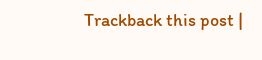Trackback this post |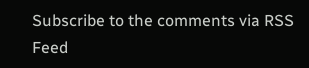Subscribe to the comments via RSS Feed